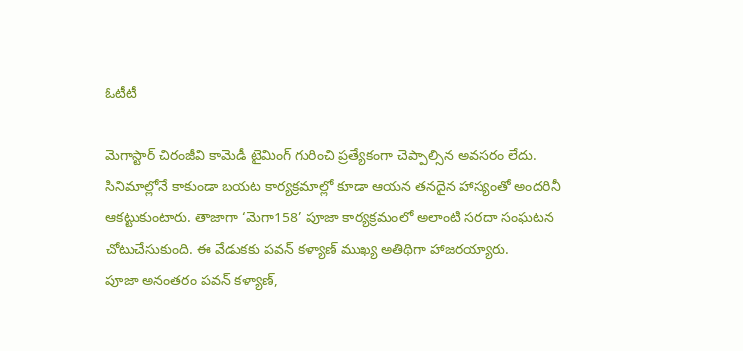ఓటీటీ

మెగాస్టార్ చిరంజీవి కామెడీ టైమింగ్ గురించి ప్రత్యేకంగా చెప్పాల్సిన అవసరం లేదు. సినిమాల్లోనే కాకుండా బయట కార్యక్రమాల్లో కూడా ఆయన తనదైన హాస్యంతో అందరినీ ఆకట్టుకుంటారు. తాజాగా ‘మెగా158’ పూజా కార్యక్రమంలో అలాంటి సరదా సంఘటన చోటుచేసుకుంది. ఈ వేడుకకు పవన్ కళ్యాణ్ ముఖ్య అతిథిగా హాజరయ్యారు.
పూజా అనంతరం పవన్ కళ్యాణ్,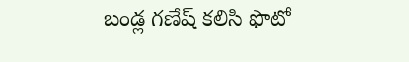బండ్ల గణేష్ కలిసి ఫొటో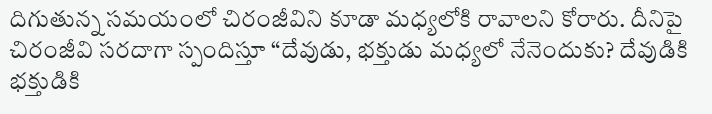దిగుతున్న సమయంలో చిరంజీవిని కూడా మధ్యలోకి రావాలని కోరారు. దీనిపై చిరంజీవి సరదాగా స్పందిస్తూ “దేవుడు, భక్తుడు మధ్యలో నేనెందుకు? దేవుడికి భక్తుడికి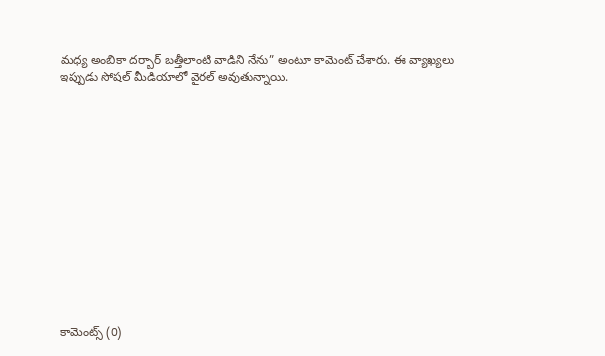మధ్య అంబికా దర్బార్ బత్తీలాంటి వాడిని నేను” అంటూ కామెంట్ చేశారు. ఈ వ్యాఖ్యలు ఇప్పుడు సోషల్ మీడియాలో వైరల్ అవుతున్నాయి.














కామెంట్స్ (0)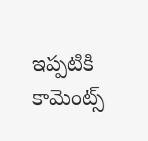ఇప్పటికి కామెంట్స్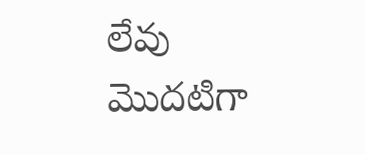లేవు
మొదటిగా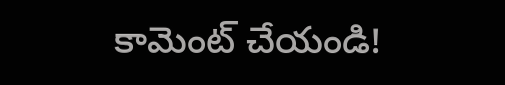కామెంట్ చేయండి!